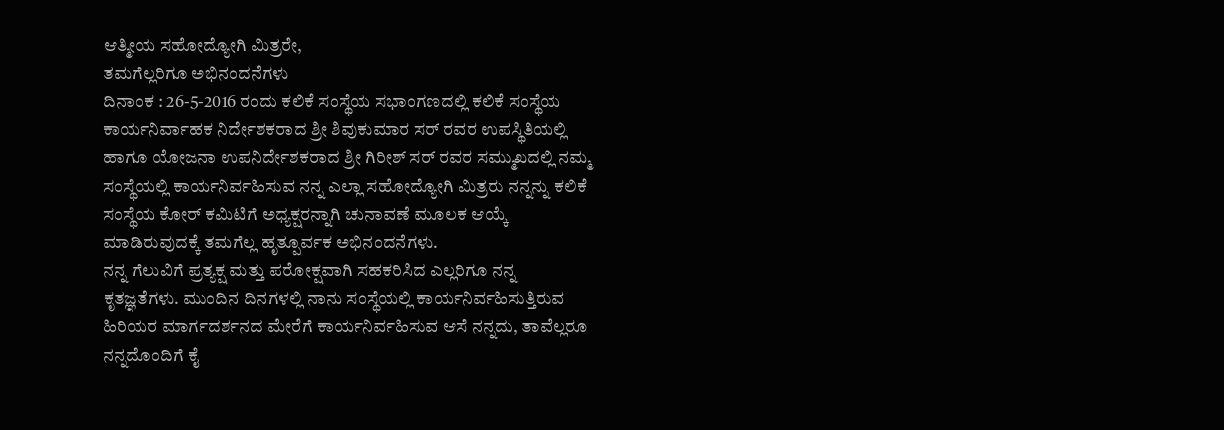ಆತ್ಮೀಯ ಸಹೋದ್ಯೋಗಿ ಮಿತ್ರರೇ,
ತಮಗೆಲ್ಲರಿಗೂ ಅಭಿನಂದನೆಗಳು
ದಿನಾಂಕ : 26-5-2016 ರಂದು ಕಲಿಕೆ ಸಂಸ್ಥೆಯ ಸಭಾಂಗಣದಲ್ಲಿ ಕಲಿಕೆ ಸಂಸ್ಥೆಯ ಕಾರ್ಯನಿರ್ವಾಹಕ ನಿರ್ದೇಶಕರಾದ ಶ್ರೀ ಶಿವುಕುಮಾರ ಸರ್ ರವರ ಉಪಸ್ಥಿತಿಯಲ್ಲಿ ಹಾಗೂ ಯೋಜನಾ ಉಪನಿರ್ದೇಶಕರಾದ ಶ್ರೀ ಗಿರೀಶ್ ಸರ್ ರವರ ಸಮ್ಮುಖದಲ್ಲಿ ನಮ್ಮ ಸಂಸ್ಥೆಯಲ್ಲಿ ಕಾರ್ಯನಿರ್ವಹಿಸುವ ನನ್ನ ಎಲ್ಲಾ ಸಹೋದ್ಯೋಗಿ ಮಿತ್ರರು ನನ್ನನ್ನು ಕಲಿಕೆ ಸಂಸ್ಥೆಯ ಕೋರ್ ಕಮಿಟಿಗೆ ಅಧ್ಯಕ್ಷರನ್ನಾಗಿ ಚುನಾವಣೆ ಮೂಲಕ ಆಯ್ಕೆ ಮಾಡಿರುವುದಕ್ಕೆ ತಮಗೆಲ್ಲ ಹೃತ್ಪೂರ್ವಕ ಅಭಿನಂದನೆಗಳು.
ನನ್ನ ಗೆಲುವಿಗೆ ಪ್ರತ್ಯಕ್ಷ ಮತ್ತು ಪರೋಕ್ಷವಾಗಿ ಸಹಕರಿಸಿದ ಎಲ್ಲರಿಗೂ ನನ್ನ ಕೃತಜ್ಞತೆಗಳು. ಮುಂದಿನ ದಿನಗಳಲ್ಲಿ ನಾನು ಸಂಸ್ಥೆಯಲ್ಲಿ ಕಾರ್ಯನಿರ್ವಹಿಸುತ್ತಿರುವ ಹಿರಿಯರ ಮಾರ್ಗದರ್ಶನದ ಮೇರೆಗೆ ಕಾರ್ಯನಿರ್ವಹಿಸುವ ಆಸೆ ನನ್ನದು, ತಾವೆಲ್ಲರೂ ನನ್ನದೊಂದಿಗೆ ಕೈ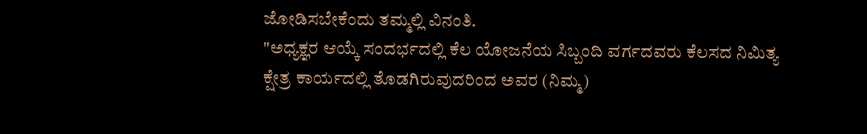ಜೋಡಿಸಬೇಕೆಂದು ತಮ್ಮಲ್ಲಿ ವಿನಂತಿ.
"ಅಧ್ಯಕ್ಞರ ಆಯ್ಕೆ ಸಂದರ್ಭದಲ್ಲಿ ಕೆಲ ಯೋಜನೆಯ ಸಿಬ್ಬಂದಿ ವರ್ಗದವರು ಕೆಲಸದ ನಿಮಿತ್ಯ ಕ್ಷೇತ್ರ ಕಾರ್ಯದಲ್ಲಿ ತೊಡಗಿರುವುದರಿಂದ ಅವರ (ನಿಮ್ಮ)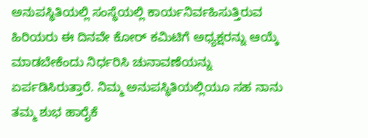ಅನುಪಸ್ಥಿತಿಯಲ್ಲಿ ಸಂಸ್ಥೆಯಲ್ಲಿ ಕಾರ್ಯನಿರ್ವಹಿಸುತ್ತಿರುವ ಹಿರಿಯರು ಈ ದಿನವೇ ಕೋರ್ ಕಮಿಟಿಗೆ ಅಧ್ಯಕ್ಷರನ್ನು ಆಯ್ಕೆ ಮಾಡಬೇಕೆಂದು ನಿರ್ಧರಿಸಿ ಚುನಾವಣೆಯನ್ನು ಏರ್ಪಡಿಸಿರುತ್ತಾರೆ. ನಿಮ್ಮ ಅನುಪಸ್ಥಿತಿಯಲ್ಲಿಯೂ ಸಹ ನಾನು ತಮ್ಮ ಶುಭ ಹಾರೈಕೆ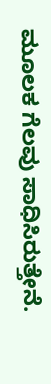ಮೂಲಕ ಗೆಲವು ಸಾಧಿಸಿರುತ್ತೇನೆ.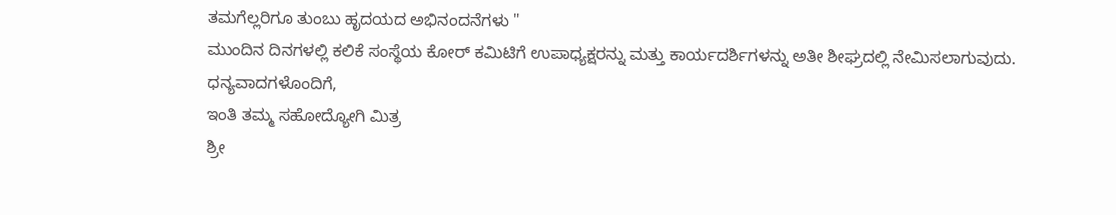ತಮಗೆಲ್ಲರಿಗೂ ತುಂಬು ಹೃದಯದ ಅಭಿನಂದನೆಗಳು "
ಮುಂದಿನ ದಿನಗಳಲ್ಲಿ ಕಲಿಕೆ ಸಂಸ್ಥೆಯ ಕೋರ್ ಕಮಿಟಿಗೆ ಉಪಾಧ್ಯಕ್ಷರನ್ನು ಮತ್ತು ಕಾರ್ಯದರ್ಶಿಗಳನ್ನು ಅತೀ ಶೀಘ್ರದಲ್ಲಿ ನೇಮಿಸಲಾಗುವುದು.
ಧನ್ಯವಾದಗಳೊಂದಿಗೆ,
ಇಂತಿ ತಮ್ಮ ಸಹೋದ್ಯೋಗಿ ಮಿತ್ರ
ಶ್ರೀ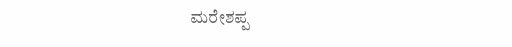ಮರೇಶಪ್ಪ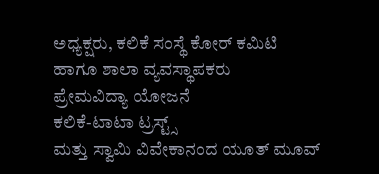ಅಧ್ಯಕ್ಷರು, ಕಲಿಕೆ ಸಂಸ್ಥೆ ಕೋರ್ ಕಮಿಟಿ
ಹಾಗೂ ಶಾಲಾ ವ್ಯವಸ್ಥಾಪಕರು
ಪ್ರೇಮವಿದ್ಯಾ ಯೋಜನೆ
ಕಲಿಕೆ-ಟಾಟಾ ಟ್ರಸ್ಟ್ಸ್
ಮತ್ತು ಸ್ವಾಮಿ ವಿವೇಕಾನಂದ ಯೂತ್ ಮೂವ್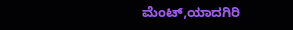ಮೆಂಟ್,ಯಾದಗಿರಿ